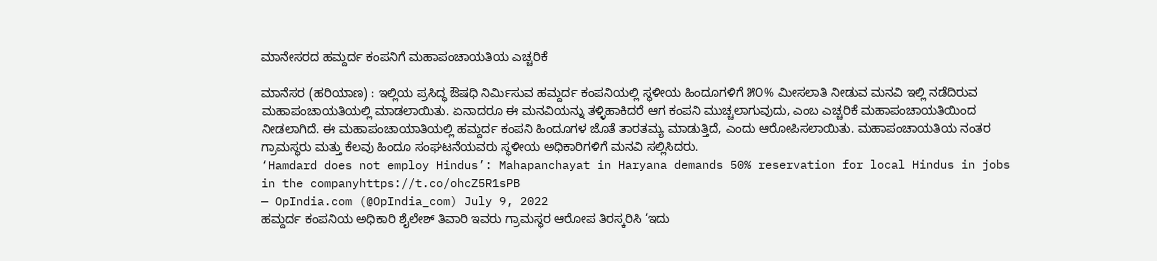ಮಾನೇಸರದ ಹಮ್ದರ್ದ ಕಂಪನಿಗೆ ಮಹಾಪಂಚಾಯತಿಯ ಎಚ್ಚರಿಕೆ

ಮಾನೆಸರ (ಹರಿಯಾಣ) : ಇಲ್ಲಿಯ ಪ್ರಸಿದ್ಧ ಔಷಧಿ ನಿರ್ಮಿಸುವ ಹಮ್ದರ್ದ ಕಂಪನಿಯಲ್ಲಿ ಸ್ಥಳೀಯ ಹಿಂದೂಗಳಿಗೆ ೫೦% ಮೀಸಲಾತಿ ನೀಡುವ ಮನವಿ ಇಲ್ಲಿ ನಡೆದಿರುವ ಮಹಾಪಂಚಾಯತಿಯಲ್ಲಿ ಮಾಡಲಾಯಿತು. ಏನಾದರೂ ಈ ಮನವಿಯನ್ನು ತಳ್ಳಿಹಾಕಿದರೆ ಆಗ ಕಂಪನಿ ಮುಚ್ಚಲಾಗುವುದು, ಎಂಬ ಎಚ್ಚರಿಕೆ ಮಹಾಪಂಚಾಯತಿಯಿಂದ ನೀಡಲಾಗಿದೆ. ಈ ಮಹಾಪಂಚಾಯಾತಿಯಲ್ಲಿ ಹಮ್ದರ್ದ ಕಂಪನಿ ಹಿಂದೂಗಳ ಜೊತೆ ತಾರತಮ್ಯ ಮಾಡುತ್ತಿದೆ, ಎಂದು ಆರೋಪಿಸಲಾಯಿತು. ಮಹಾಪಂಚಾಯತಿಯ ನಂತರ ಗ್ರಾಮಸ್ಥರು ಮತ್ತು ಕೆಲವು ಹಿಂದೂ ಸಂಘಟನೆಯವರು ಸ್ಥಳೀಯ ಅಧಿಕಾರಿಗಳಿಗೆ ಮನವಿ ಸಲ್ಲಿಸಿದರು.
‘Hamdard does not employ Hindus’: Mahapanchayat in Haryana demands 50% reservation for local Hindus in jobs in the companyhttps://t.co/ohcZ5R1sPB
— OpIndia.com (@OpIndia_com) July 9, 2022
ಹಮ್ದರ್ದ ಕಂಪನಿಯ ಅಧಿಕಾರಿ ಶೈಲೇಶ್ ತಿವಾರಿ ಇವರು ಗ್ರಾಮಸ್ಥರ ಆರೋಪ ತಿರಸ್ಕರಿಸಿ ‘ಇದು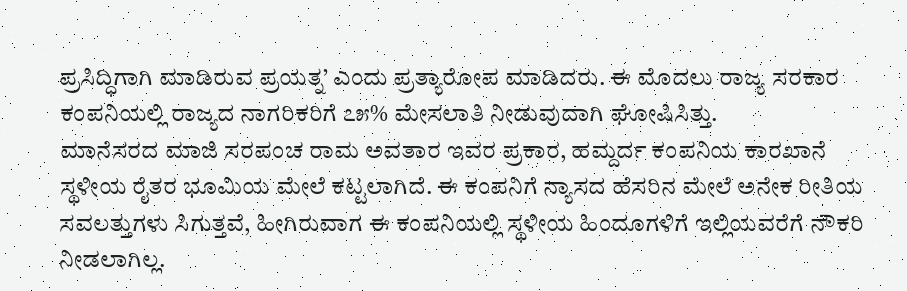ಪ್ರಸಿದ್ಧಿಗಾಗಿ ಮಾಡಿರುವ ಪ್ರಯತ್ನ’ ಎಂದು ಪ್ರತ್ಯಾರೋಪ ಮಾಡಿದರು. ಈ ಮೊದಲು ರಾಜ್ಯ ಸರಕಾರ ಕಂಪನಿಯಲ್ಲಿ ರಾಜ್ಯದ ನಾಗರಿಕರಿಗೆ ೭೫% ಮೇಸಲಾತಿ ನೀಡುವುದಾಗಿ ಘೋಷಿಸಿತ್ತು.
ಮಾನೆಸರದ ಮಾಜಿ ಸರಪಂಚ ರಾಮ ಅವತಾರ ಇವರ ಪ್ರಕಾರ, ಹಮ್ದರ್ದ ಕಂಪನಿಯ ಕಾರಖಾನೆ ಸ್ಥಳೀಯ ರೈತರ ಭೂಮಿಯ ಮೇಲೆ ಕಟ್ಟಲಾಗಿದೆ. ಈ ಕಂಪನಿಗೆ ನ್ಯಾಸದ ಹೆಸರಿನ ಮೇಲೆ ಅನೇಕ ರೀತಿಯ ಸವಲತ್ತುಗಳು ಸಿಗುತ್ತವೆ, ಹೀಗಿರುವಾಗ ಈ ಕಂಪನಿಯಲ್ಲಿ ಸ್ಥಳೀಯ ಹಿಂದೂಗಳಿಗೆ ಇಲ್ಲಿಯವರೆಗೆ ನೌಕರಿ ನೀಡಲಾಗಿಲ್ಲ.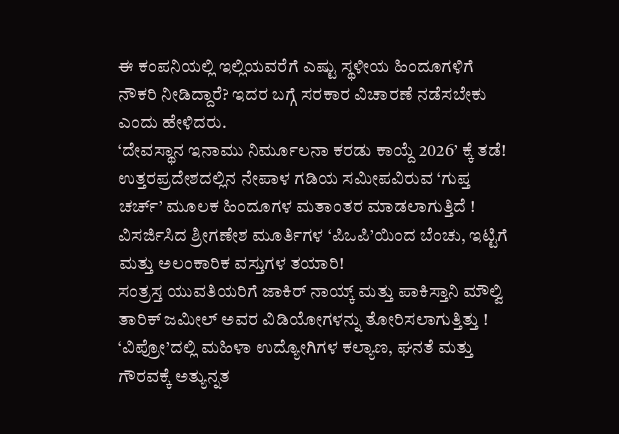ಈ ಕಂಪನಿಯಲ್ಲಿ ಇಲ್ಲಿಯವರೆಗೆ ಎಷ್ಟು ಸ್ಥಳೀಯ ಹಿಂದೂಗಳಿಗೆ ನೌಕರಿ ನೀಡಿದ್ದಾರೆ? ಇದರ ಬಗ್ಗೆ ಸರಕಾರ ವಿಚಾರಣೆ ನಡೆಸಬೇಕು ಎಂದು ಹೇಳಿದರು.
‘ದೇವಸ್ಥಾನ ಇನಾಮು ನಿರ್ಮೂಲನಾ ಕರಡು ಕಾಯ್ದೆ 2026’ ಕ್ಕೆ ತಡೆ!
ಉತ್ತರಪ್ರದೇಶದಲ್ಲಿನ ನೇಪಾಳ ಗಡಿಯ ಸಮೀಪವಿರುವ ‘ಗುಪ್ತ ಚರ್ಚ್’ ಮೂಲಕ ಹಿಂದೂಗಳ ಮತಾಂತರ ಮಾಡಲಾಗುತ್ತಿದೆ !
ವಿಸರ್ಜಿಸಿದ ಶ್ರೀಗಣೇಶ ಮೂರ್ತಿಗಳ ‘ಪಿಒಪಿ’ಯಿಂದ ಬೆಂಚು, ಇಟ್ಟಿಗೆ ಮತ್ತು ಅಲಂಕಾರಿಕ ವಸ್ತುಗಳ ತಯಾರಿ!
ಸಂತ್ರಸ್ತ ಯುವತಿಯರಿಗೆ ಜಾಕಿರ್ ನಾಯ್ಕ್ ಮತ್ತು ಪಾಕಿಸ್ತಾನಿ ಮೌಲ್ವಿ ತಾರಿಕ್ ಜಮೀಲ್ ಅವರ ವಿಡಿಯೋಗಳನ್ನು ತೋರಿಸಲಾಗುತ್ತಿತ್ತು !
‘ವಿಪ್ರೋ’ದಲ್ಲಿ ಮಹಿಳಾ ಉದ್ಯೋಗಿಗಳ ಕಲ್ಯಾಣ, ಘನತೆ ಮತ್ತು ಗೌರವಕ್ಕೆ ಅತ್ಯುನ್ನತ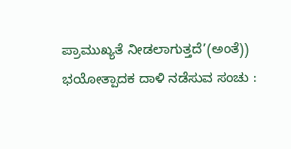ಪ್ರಾಮುಖ್ಯತೆ ನೀಡಲಾಗುತ್ತದೆ’(ಅಂತೆ))
ಭಯೋತ್ಪಾದಕ ದಾಳಿ ನಡೆಸುವ ಸಂಚು :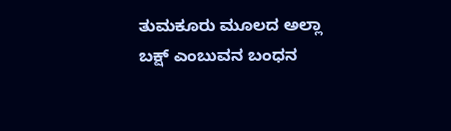ತುಮಕೂರು ಮೂಲದ ಅಲ್ಲಾ ಬಕ್ಷ್ ಎಂಬುವನ ಬಂಧನ